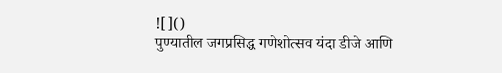![]()
पुण्यातील जगप्रसिद्ध गणेशोत्सव यंदा डीजे आणि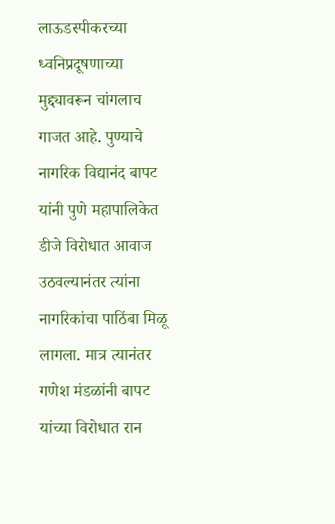लाऊडस्पीकरच्या ध्वनिप्रदूषणाच्या मुद्द्यावरून चांगलाच गाजत आहे. पुण्याचे नागरिक विद्यानंद बापट यांनी पुणे महापालिकेत डीजे विरोधात आवाज उठवल्यानंतर त्यांना नागरिकांचा पाठिंबा मिळू लागला. मात्र त्यानंतर गणेश मंडळांनी बापट यांच्या विरोधात रान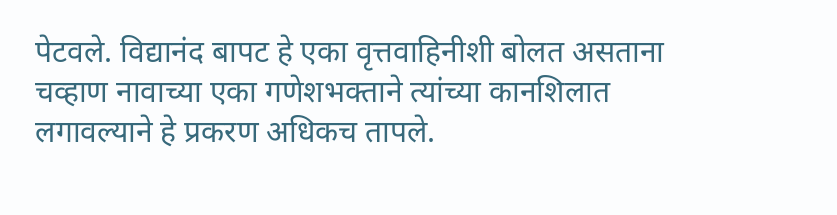पेटवले. विद्यानंद बापट हे एका वृत्तवाहिनीशी बोलत असताना चव्हाण नावाच्या एका गणेशभक्ताने त्यांच्या कानशिलात लगावल्याने हे प्रकरण अधिकच तापले.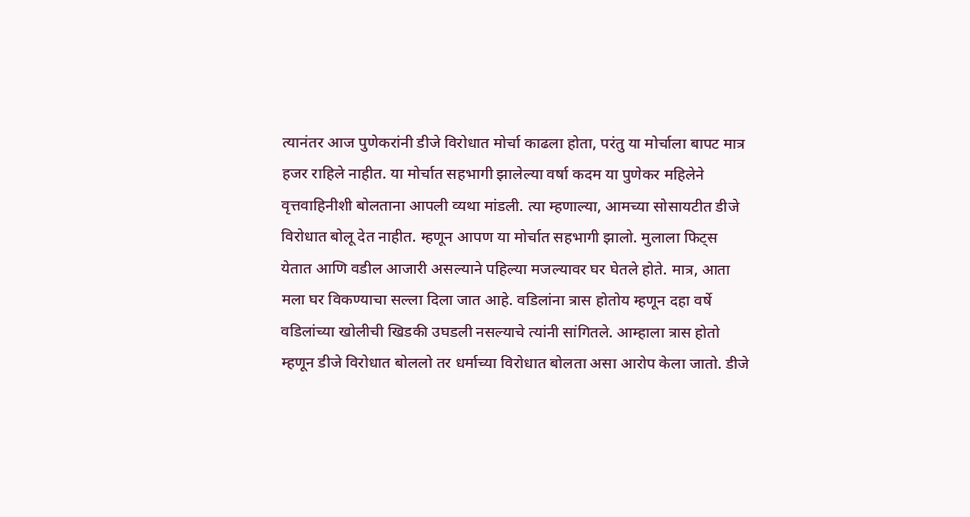त्यानंतर आज पुणेकरांनी डीजे विरोधात मोर्चा काढला होता, परंतु या मोर्चाला बापट मात्र हजर राहिले नाहीत. या मोर्चात सहभागी झालेल्या वर्षा कदम या पुणेकर महिलेने वृत्तवाहिनीशी बोलताना आपली व्यथा मांडली. त्या म्हणाल्या, आमच्या सोसायटीत डीजे विरोधात बोलू देत नाहीत. म्हणून आपण या मोर्चात सहभागी झालो. मुलाला फिट्स येतात आणि वडील आजारी असल्याने पहिल्या मजल्यावर घर घेतले होते. मात्र, आता मला घर विकण्याचा सल्ला दिला जात आहे. वडिलांना त्रास होतोय म्हणून दहा वर्षे वडिलांच्या खोलीची खिडकी उघडली नसल्याचे त्यांनी सांगितले. आम्हाला त्रास होतो म्हणून डीजे विरोधात बोललो तर धर्माच्या विरोधात बोलता असा आरोप केला जातो. डीजे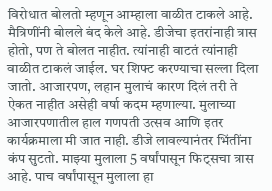विरोधात बोलतो म्हणून आम्हाला वाळीत टाकले आहे. मैत्रिणींनी बोलले बंद केले आहे. डीजेचा इतरांनाही त्रास होतो, पण ते बोलत नाहीत. त्यांनाही वाटतं त्यांनाही वाळीत टाकलं जाईल. घर शिफ्ट करण्याचा सल्ला दिला जातो. आजारपण, लहान मुलाचं कारण दिलं तरी ते ऐकत नाहीत असेही वर्षा कदम म्हणाल्या. मुलाच्या आजारपणातील हाल गणपती उत्सव आणि इतर कार्यक्रमाला मी जात नाही. डीजे लावल्यानंतर भिंतींना कंप सुटतो. माझ्या मुलाला 5 वर्षांपासून फिट्सचा त्रास आहे. पाच वर्षांपासून मुलाला हा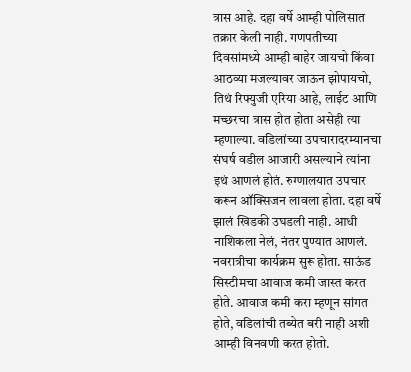त्रास आहे. दहा वर्षे आम्ही पोलिसात तक्रार केली नाही. गणपतीच्या दिवसांमध्ये आम्ही बाहेर जायचो किंवा आठव्या मजल्यावर जाऊन झोपायचो, तिथं रिफ्युजी एरिया आहे, लाईट आणि मच्छरचा त्रास होत होता असेही त्या म्हणाल्या. वडिलांच्या उपचारादरम्यानचा संघर्ष वडील आजारी असल्याने त्यांना इथं आणलं होतं. रुग्णालयात उपचार करून ऑक्सिजन लावला होता. दहा वर्षे झालं खिडकी उघडली नाही. आधी नाशिकला नेलं, नंतर पुण्यात आणलं. नवरात्रीचा कार्यक्रम सुरू होता. साऊंड सिस्टीमचा आवाज कमी जास्त करत होते. आवाज कमी करा म्हणून सांगत होते, वडिलांची तब्येत बरी नाही अशी आम्ही विनवणी करत होतो.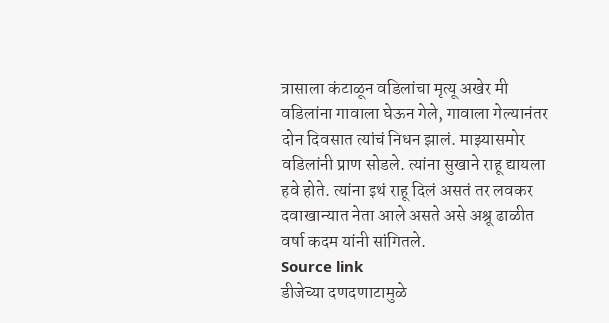त्रासाला कंटाळून वडिलांचा मृत्यू अखेर मी वडिलांना गावाला घेऊन गेले, गावाला गेल्यानंतर दोन दिवसात त्यांचं निधन झालं. माझ्यासमोर वडिलांनी प्राण सोडले. त्यांना सुखाने राहू द्यायला हवे होते. त्यांना इथं राहू दिलं असतं तर लवकर दवाखान्यात नेता आले असते असे अश्रू ढाळीत वर्षा कदम यांनी सांगितले.
Source link
डीजेच्या दणदणाटामुळे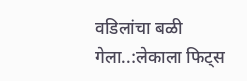वडिलांचा बळी गेला..:लेकाला फिट्स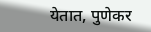येतात, पुणेकर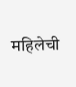महिलेची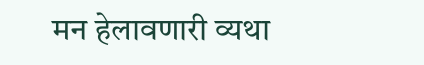मन हेलावणारी व्यथा